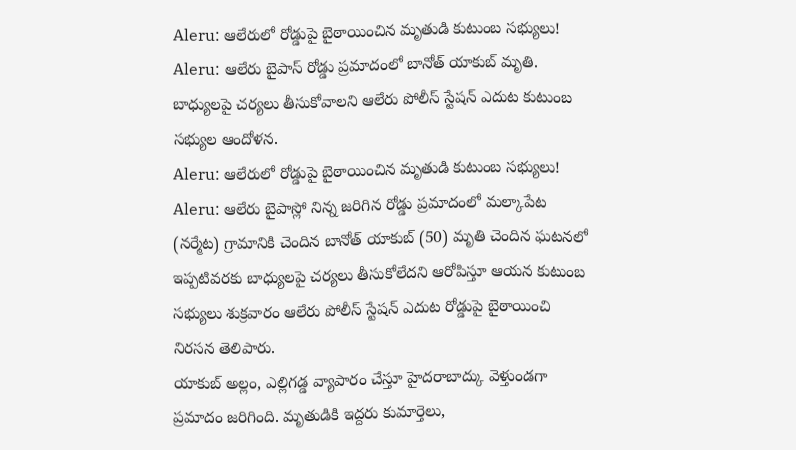Aleru: ఆలేరులో రోడ్డుపై బైఠాయించిన మృతుడి కుటుంబ సభ్యులు!
Aleru: ఆలేరు బైపాస్ రోడ్డు ప్రమాదంలో బానోత్ యాకుబ్ మృతి. బాధ్యులపై చర్యలు తీసుకోవాలని ఆలేరు పోలీస్ స్టేషన్ ఎదుట కుటుంబ సభ్యుల ఆందోళన.
Aleru: ఆలేరులో రోడ్డుపై బైఠాయించిన మృతుడి కుటుంబ సభ్యులు!
Aleru: ఆలేరు బైపాస్లో నిన్న జరిగిన రోడ్డు ప్రమాదంలో మల్కాపేట (నర్మేట) గ్రామానికి చెందిన బానోత్ యాకుబ్ (50) మృతి చెందిన ఘటనలో ఇప్పటివరకు బాధ్యులపై చర్యలు తీసుకోలేదని ఆరోపిస్తూ ఆయన కుటుంబ సభ్యులు శుక్రవారం ఆలేరు పోలీస్ స్టేషన్ ఎదుట రోడ్డుపై బైఠాయించి నిరసన తెలిపారు.
యాకుబ్ అల్లం, ఎల్లిగడ్డ వ్యాపారం చేస్తూ హైదరాబాద్కు వెళ్తుండగా ప్రమాదం జరిగింది. మృతుడికి ఇద్దరు కుమార్తెలు,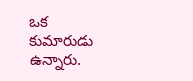ఒక కుమారుడు ఉన్నారు.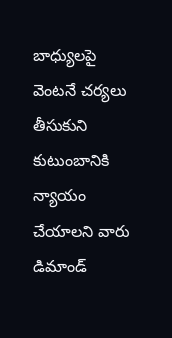బాధ్యులపై వెంటనే చర్యలు తీసుకుని కుటుంబానికి న్యాయం చేయాలని వారు డిమాండ్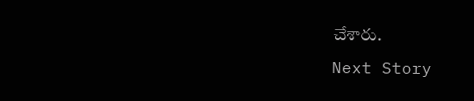చేశారు.
Next Story